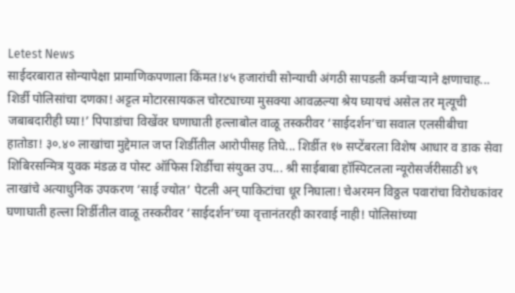Letest News
साईदरबारात सोन्यापेक्षा प्रामाणिकपणाला किंमत!४५ हजारांची सोन्याची अंगठी सापडली कर्मचाऱ्याने क्षणाचाह... शिर्डी पोलिसांचा दणका! अट्टल मोटारसायकल चोरट्याच्या मुसक्या आवळल्या श्रेय घ्यायचं असेल तर मृत्यूची जबाबदारीही घ्या!’ पिपाडांचा विखेंवर घणाघाती हल्लाबोल वाळू तस्करीवर ‘साईदर्शन’चा सवाल एलसीबीचा हातोडा! ३०.४० लाखांचा मुद्देमाल जप्त शिर्डीतील आरोपीसह तिघे... शिर्डीत १७ सप्टेंबरला विशेष आधार व डाक सेवा शिबिरसन्मित्र युवक मंडळ व पोस्ट ऑफिस शिर्डीचा संयुक्त उप... श्री साईबाबा हॉस्पिटलला न्यूरोसर्जरीसाठी ४९ लाखांचे अत्याधुनिक उपकरण ‘साई ज्योत’ पेटली अन् पाकिटांचा धूर निघाला! चेअरमन विठ्ठल पवारांचा विरोधकांवर घणाघाती हल्ला शिर्डीतील वाळू तस्करीवर ‘साईदर्शन’च्या वृत्तानंतरही कारवाई नाही! पोलिसांच्या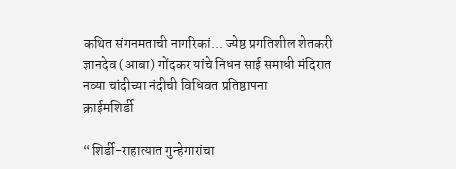कथित संगनमताची नागरिकां... ज्येष्ठ प्रगतिशील शेतकरी ज्ञानदेव (आबा) गोंदकर यांचे निधन साई समाधी मंदिरात नव्या चांदीच्या नंदीची विधिवत प्रतिष्ठापना
क्राईमशिर्डी

“शिर्डी-राहात्यात गुन्हेगारांचा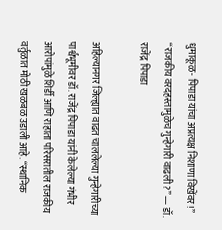धुमाकूळ- पिपाडा यांचा अप्रत्यक्ष निशाणा विखेंवर!” “राजकीय वरदहस्तामुळेच गुन्हेगारी वाढली?” — डॉ. राजेंद्र पिपाडा

अहिल्यानगर जिल्ह्यात वाढत चाललेल्या गुन्हेगारीच्या पार्श्वभूमीवर डॉ. राजेंद्र पिपाडा यांनी केलेल्या गंभीर आरोपांमुळे शिर्डी आणि राहाता परिसरातील राजकीय वर्तुळात मोठी खळबळ उडाली आहे. “स्थानिक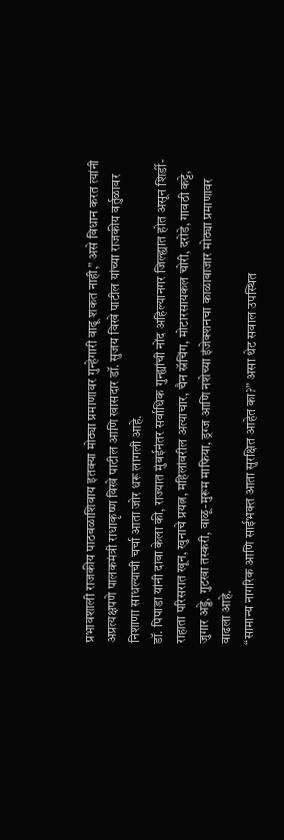प्रभावशाली राजकीय पाठबळाशिवाय इतक्या मोठ्या प्रमाणावर गुन्हेगारी वाढू शकत नाही,” असे विधान करत त्यांनी अप्रत्यक्षपणे पालकमंत्री राधाकृष्ण विखे पाटील आणि खासदार डॉ. सुजय विखे पाटील यांच्या राजकीय वर्तुळावर निशाणा साधल्याची चर्चा आता जोर धरू लागली आहे.
डॉ. पिपाडा यांनी दावा केला की, राज्यात मुंबईनंतर सर्वाधिक गुन्ह्यांची नोंद अहिल्यानगर जिल्ह्यात होत असून शिर्डी-राहाता परिसरात खून, खुनाचे प्रयत्न, महिलांवरील अत्याचार, चैन स्नॅचिंग, मोटारसायकल चोरी, दरोडे, गावठी कट्टे, जुगार अड्डे, गुटखा तस्करी, वाळू-मुरूम माफिया, ड्रग्ज आणि नशेच्या इंजेक्शनचा काळाबाजार मोठ्या प्रमाणावर वाढला आहे.
“सामान्य नागरिक आणि साईभक्त आता सुरक्षित आहेत का?” असा थेट सवाल उपस्थित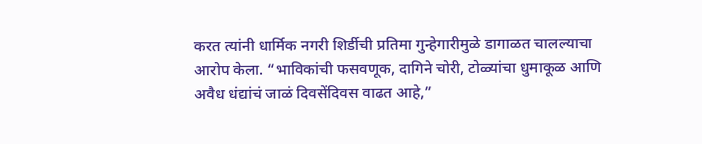करत त्यांनी धार्मिक नगरी शिर्डीची प्रतिमा गुन्हेगारीमुळे डागाळत चालल्याचा आरोप केला. “भाविकांची फसवणूक, दागिने चोरी, टोळ्यांचा धुमाकूळ आणि अवैध धंद्यांचं जाळं दिवसेंदिवस वाढत आहे,”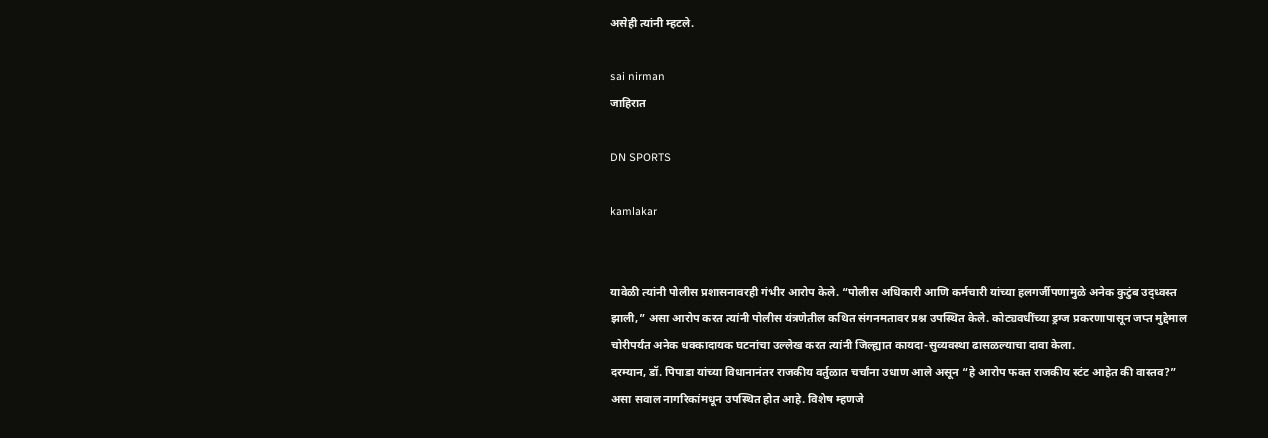असेही त्यांनी म्हटले.

sai nirman
जाहिरात

DN SPORTS

kamlakar


यावेळी त्यांनी पोलीस प्रशासनावरही गंभीर आरोप केले. “पोलीस अधिकारी आणि कर्मचारी यांच्या हलगर्जीपणामुळे अनेक कुटुंब उद्ध्वस्त झाली,” असा आरोप करत त्यांनी पोलीस यंत्रणेतील कथित संगनमतावर प्रश्न उपस्थित केले. कोट्यवधींच्या ड्रग्ज प्रकरणापासून जप्त मुद्देमाल चोरीपर्यंत अनेक धक्कादायक घटनांचा उल्लेख करत त्यांनी जिल्ह्यात कायदा-सुव्यवस्था ढासळल्याचा दावा केला.
दरम्यान, डॉ. पिपाडा यांच्या विधानानंतर राजकीय वर्तुळात चर्चांना उधाण आले असून “हे आरोप फक्त राजकीय स्टंट आहेत की वास्तव?” असा सवाल नागरिकांमधून उपस्थित होत आहे. विशेष म्हणजे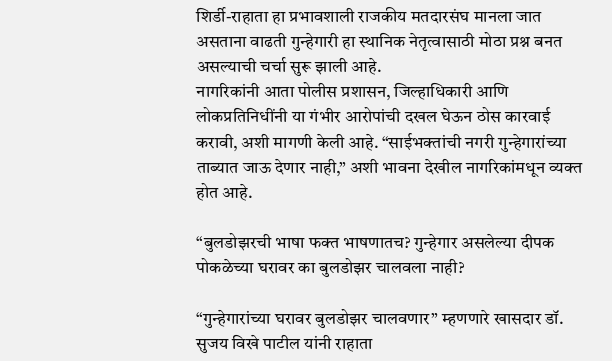शिर्डी-राहाता हा प्रभावशाली राजकीय मतदारसंघ मानला जात असताना वाढती गुन्हेगारी हा स्थानिक नेतृत्वासाठी मोठा प्रश्न बनत असल्याची चर्चा सुरू झाली आहे.
नागरिकांनी आता पोलीस प्रशासन, जिल्हाधिकारी आणि लोकप्रतिनिधींनी या गंभीर आरोपांची दखल घेऊन ठोस कारवाई करावी, अशी मागणी केली आहे. “साईभक्तांची नगरी गुन्हेगारांच्या ताब्यात जाऊ देणार नाही,” अशी भावना देखील नागरिकांमधून व्यक्त होत आहे.

“बुलडोझरची भाषा फक्त भाषणातच? गुन्हेगार असलेल्या दीपक पोकळेच्या घरावर का बुलडोझर चालवला नाही?

“गुन्हेगारांच्या घरावर बुलडोझर चालवणार” म्हणणारे खासदार डॉ. सुजय विखे पाटील यांनी राहाता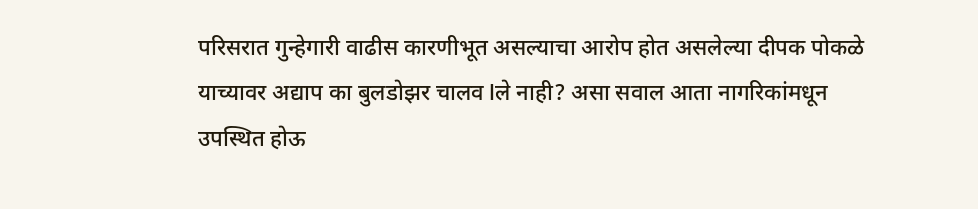परिसरात गुन्हेगारी वाढीस कारणीभूत असल्याचा आरोप होत असलेल्या दीपक पोकळे याच्यावर अद्याप का बुलडोझर चालव lले नाही? असा सवाल आता नागरिकांमधून उपस्थित होऊ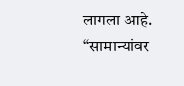लागला आहे.
“सामान्यांवर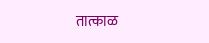तात्काळ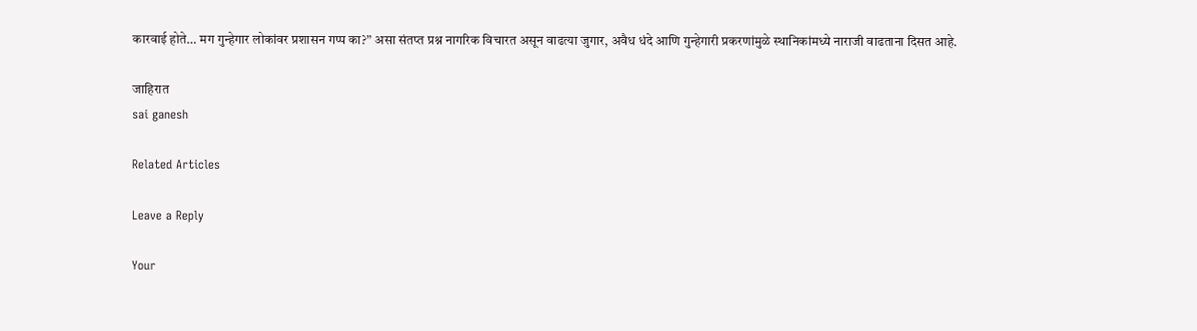कारवाई होते… मग गुन्हेगार लोकांवर प्रशासन गप्प का?” असा संतप्त प्रश्न नागरिक विचारत असून वाढत्या जुगार, अवैध धंदे आणि गुन्हेगारी प्रकरणांमुळे स्थानिकांमध्ये नाराजी वाढताना दिसत आहे.

जाहिरात
sai ganesh

Related Articles

Leave a Reply

Your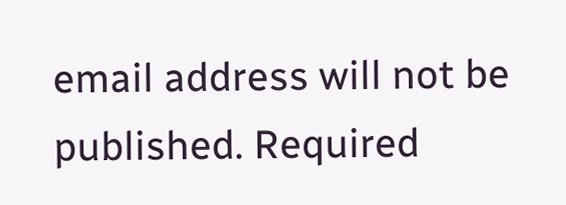email address will not be published. Required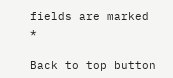fields are marked *

Back to top button